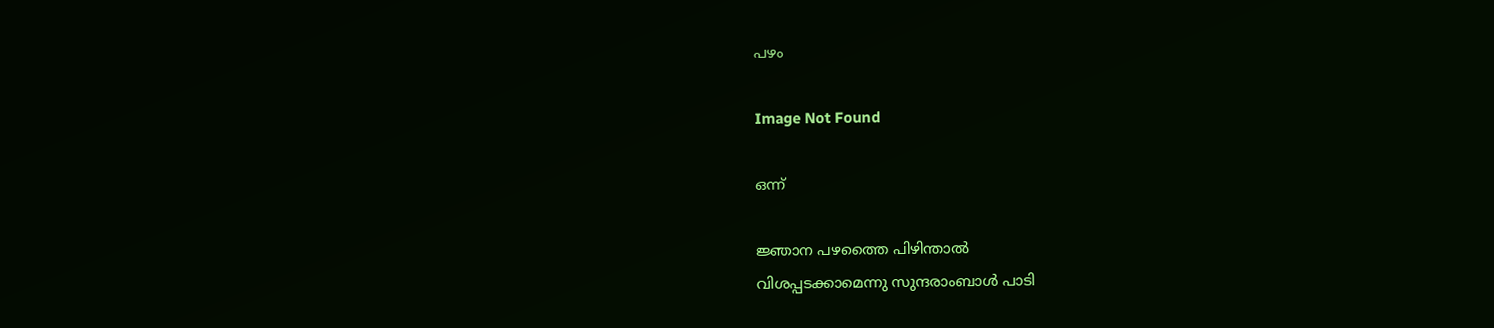പഴം

Image Not Found

ഒന്ന്

ജ്ഞാന പഴത്തൈ പിഴിന്താൽ
വിശപ്പടക്കാമെന്നു സുന്ദരാംബാൾ പാടി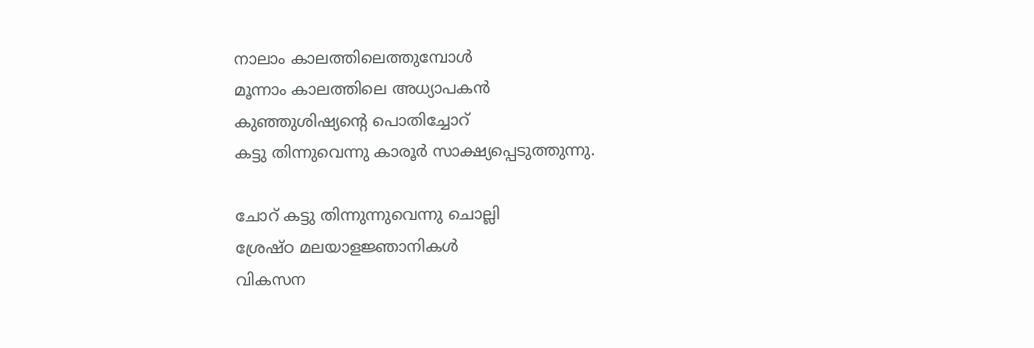നാലാം കാലത്തിലെത്തുമ്പോൾ
മൂന്നാം കാലത്തിലെ അധ്യാപകൻ
കുഞ്ഞുശിഷ്യന്റെ പൊതിച്ചോറ്
കട്ടു തിന്നുവെന്നു കാരൂർ സാക്ഷ്യപ്പെടുത്തുന്നു.

ചോറ് കട്ടു തിന്നുന്നുവെന്നു ചൊല്ലി
ശ്രേഷ്ഠ മലയാളജ്ഞാനികൾ
വികസന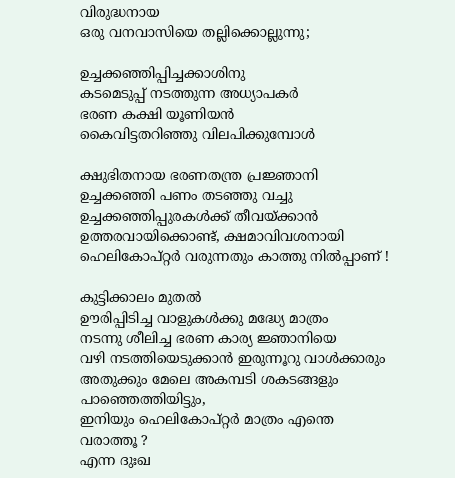വിരുദ്ധനായ
ഒരു വനവാസിയെ തല്ലിക്കൊല്ലുന്നു;

ഉച്ചക്കഞ്ഞിപ്പിച്ചക്കാശിനു
കടമെടുപ്പ് നടത്തുന്ന അധ്യാപകർ
ഭരണ കക്ഷി യൂണിയൻ
കൈവിട്ടതറിഞ്ഞു വിലപിക്കുമ്പോൾ

ക്ഷുഭിതനായ ഭരണതന്ത്ര പ്രജ്ഞാനി
ഉച്ചക്കഞ്ഞി പണം തടഞ്ഞു വച്ചു
ഉച്ചക്കഞ്ഞിപ്പുരകൾക്ക് തീവയ്ക്കാൻ
ഉത്തരവായിക്കൊണ്ട്, ക്ഷമാവിവശനായി
ഹെലികോപ്റ്റർ വരുന്നതും കാത്തു നിൽപ്പാണ് !

കുട്ടിക്കാലം മുതൽ
ഊരിപ്പിടിച്ച വാളുകൾക്കു മദ്ധ്യേ മാത്രം
നടന്നു ശീലിച്ച ഭരണ കാര്യ ജ്ഞാനിയെ
വഴി നടത്തിയെടുക്കാൻ ഇരുന്നൂറു വാൾക്കാരും
അതുക്കും മേലെ അകമ്പടി ശകടങ്ങളും
പാഞ്ഞെത്തിയിട്ടും,
ഇനിയും ഹെലികോപ്റ്റർ മാത്രം എന്തെ വരാത്തൂ ?
എന്ന ദുഃഖ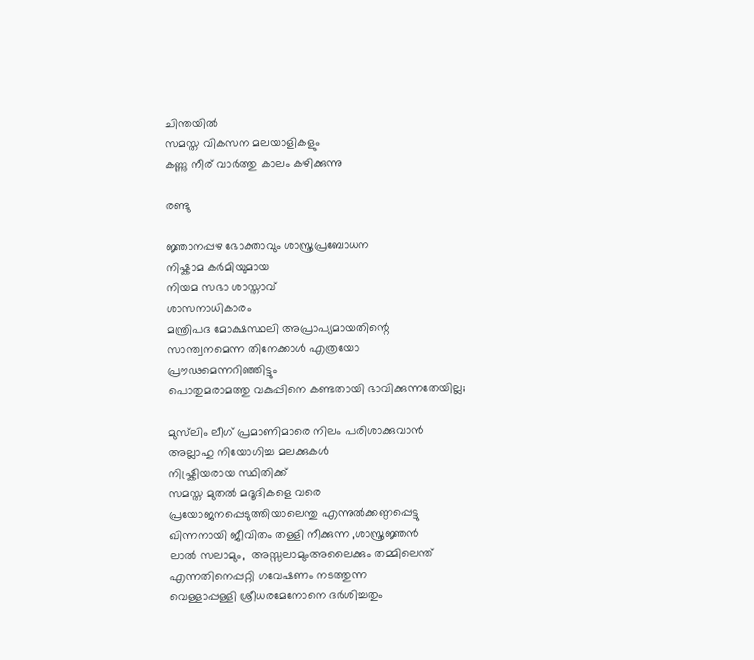ചിന്തയിൽ
സമസ്ത വികസന മലയാളികളും
കണ്ണു നീര് വാർത്തു കാലം കഴിക്കുന്നു

രണ്ടു

ജ്ഞാനപ്പഴ ഭോക്താവും ശാസ്ത്രപ്രബോധന
നിഷ്കാമ കർമിയുമായ
നിയമ സഭാ ശാസ്താവ്
ശാസനാധികാരം
മന്ത്രിപദ മോക്ഷസ്ഥലി അപ്രാപ്യമായതിന്റെ
സാന്ത്വനമെന്ന തിനേക്കാൾ എത്രയോ
പ്രൗഢമെന്നറിഞ്ഞിട്ടും
പൊതുമരാമത്തു വകുപ്പിനെ കണ്ടതായി ഭാവിക്കുന്നതേയില്ല;

മുസ്‌ലിം ലീഗ് പ്രമാണിമാരെ നിലം പരിശാക്കുവാൻ
അല്ലാഹു നിയോഗിച്ച മലക്കുകൾ
നിഷ്ക്രിയരായ സ്ഥിതിക്ക്
സമസ്ത മുതൽ മദൂദികളെ വരെ
പ്രയോജനപ്പെടുത്തിയാലെന്തു എന്നുൽക്കണ്ഠപ്പെട്ടു
ഖിന്നനായി ജീവിതം തള്ളി നീക്കുന്ന ,ശാസ്ത്രജ്ഞൻ
ലാൽ സലാമും,  അസ്സലാമുംഅലൈക്കും തമ്മിലെന്ത്
എന്നതിനെപ്പറ്റി ഗവേഷണം നടത്തുന്ന
വെള്ളാപ്പള്ളി ശ്രീധരമേനോനെ ദർശിച്ചതും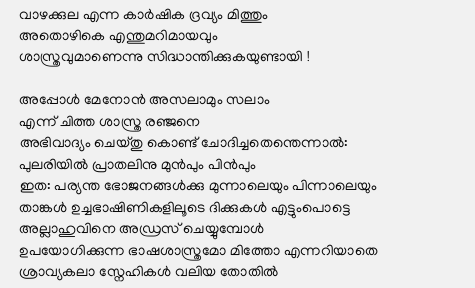വാഴക്കുല എന്ന കാർഷിക ദ്രവ്യം മിത്തും
അതൊഴികെ എന്തുമറിമായവും
ശാസ്ത്രവുമാണെന്നു സിദ്ധാന്തിക്കുകയുണ്ടായി !

അപ്പോൾ മേനോൻ അസലാമും സലാം
എന്ന് ചിത്ത ശാസ്ത്ര രഞ്ജനെ
അഭിവാദ്യം ചെയ്തു കൊണ്ട് ചോദിച്ചതെന്തെന്നാൽ:
പുലരിയിൽ പ്രാതലിനു മുൻപും പിൻപും
ഇത: പര്യന്ത ഭോജനങ്ങൾക്കു മുന്നാലെയും പിന്നാലെയും
താങ്കൾ ഉച്ചഭാഷിണികളിലൂടെ ദിക്കുകൾ എട്ടുംപൊട്ടെ
അല്ലാഹുവിനെ അഡ്രസ് ചെയ്യുമ്പോൾ
ഉപയോഗിക്കുന്ന ഭാഷശാസ്ത്രമോ മിത്തോ എന്നറിയാതെ
ശ്രാവ്യകലാ സ്നേഹികൾ വലിയ തോതിൽ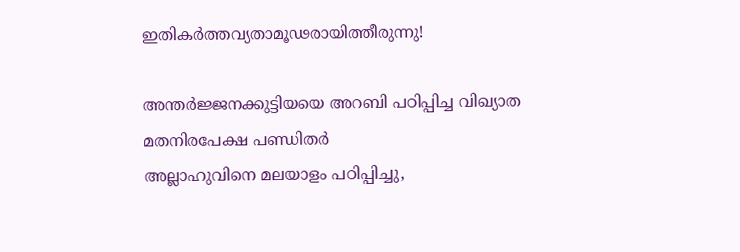ഇതികർത്തവ്യതാമൂഢരായിത്തീരുന്നു!

അന്തർജ്ജനക്കുട്ടിയയെ അറബി പഠിപ്പിച്ച വിഖ്യാത
മതനിരപേക്ഷ പണ്ഡിതർ
അല്ലാഹുവിനെ മലയാളം പഠിപ്പിച്ചു,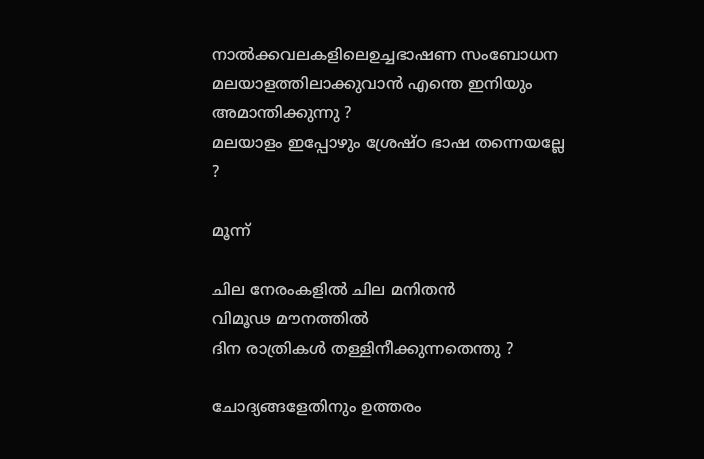നാൽക്കവലകളിലെഉച്ചഭാഷണ സംബോധന
മലയാളത്തിലാക്കുവാൻ എന്തെ ഇനിയും അമാന്തിക്കുന്നു ?
മലയാളം ഇപ്പോഴും ശ്രേഷ്ഠ ഭാഷ തന്നെയല്ലേ ?

മൂന്ന്

ചില നേരംകളിൽ ചില മനിതൻ
വിമൂഢ മൗനത്തിൽ
ദിന രാത്രികൾ തള്ളിനീക്കുന്നതെന്തു ?

ചോദ്യങ്ങളേതിനും ഉത്തരം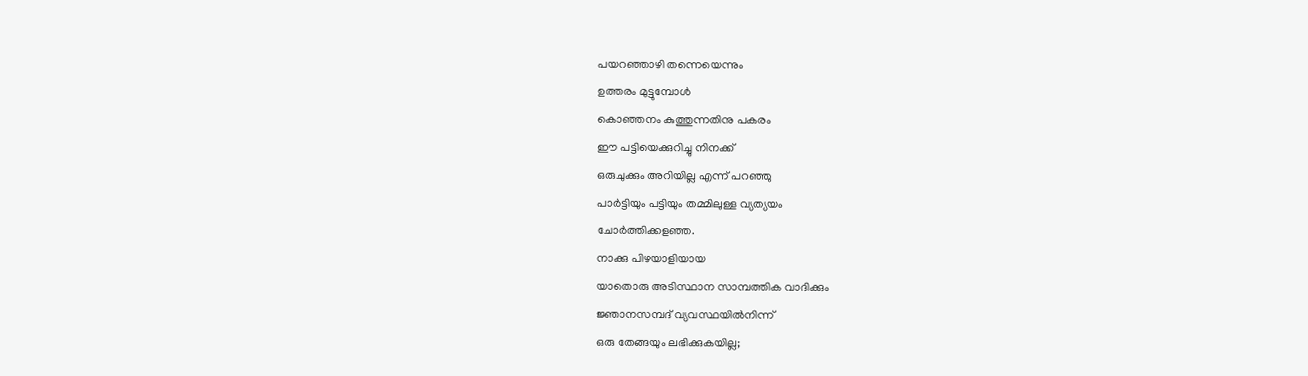പയറഞ്ഞാഴി തന്നെയെന്നും
ഉത്തരം മുട്ടുമ്പോൾ
കൊഞ്ഞനം കുത്തുന്നതിനു പകരം
ഈ പട്ടിയെക്കുറിച്ചു നിനക്ക്
ഒരുചുക്കും അറിയില്ല എന്ന് പറഞ്ഞു
പാർട്ടിയും പട്ടിയും തമ്മിലുള്ള വ്യത്യയം
ചോർത്തിക്കളഞ്ഞ.
നാക്കു പിഴയാളിയായ
യാതൊരു അടിസ്ഥാന സാമ്പത്തിക വാദിക്കും
ജ്ഞാനസമ്പദ് വ്യവസ്ഥയിൽനിന്ന്
ഒരു തേങ്ങയും ലഭിക്കുകയില്ല;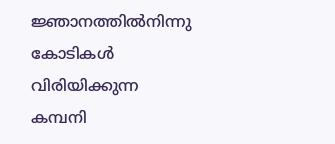ജ്ഞാനത്തിൽനിന്നു കോടികൾ വിരിയിക്കുന്ന
കമ്പനി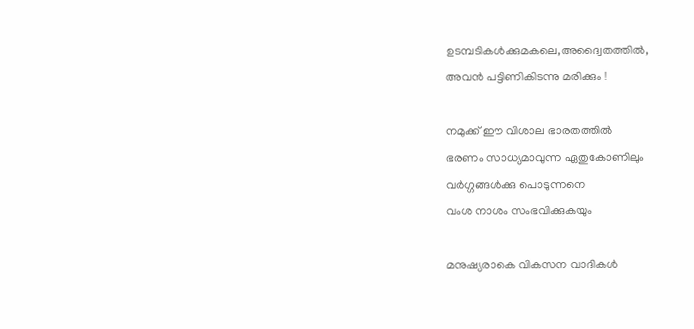ഉടമ്പടികൾക്കുമകലെ,അദ്വൈതത്തിൽ,
അവൻ പട്ടിണികിടന്നു മരിക്കും !

നമുക്ക് ഈ വിശാല ഭാരതത്തിൽ
ഭരണം സാധ്യമാവുന്ന ഏതുകോണിലും
വർഗ്ഗങ്ങൾക്കു പൊടുന്നനെ
വംശ നാശം സംഭവിക്കുകയും

മനുഷ്യരാകെ വികസന വാദികൾ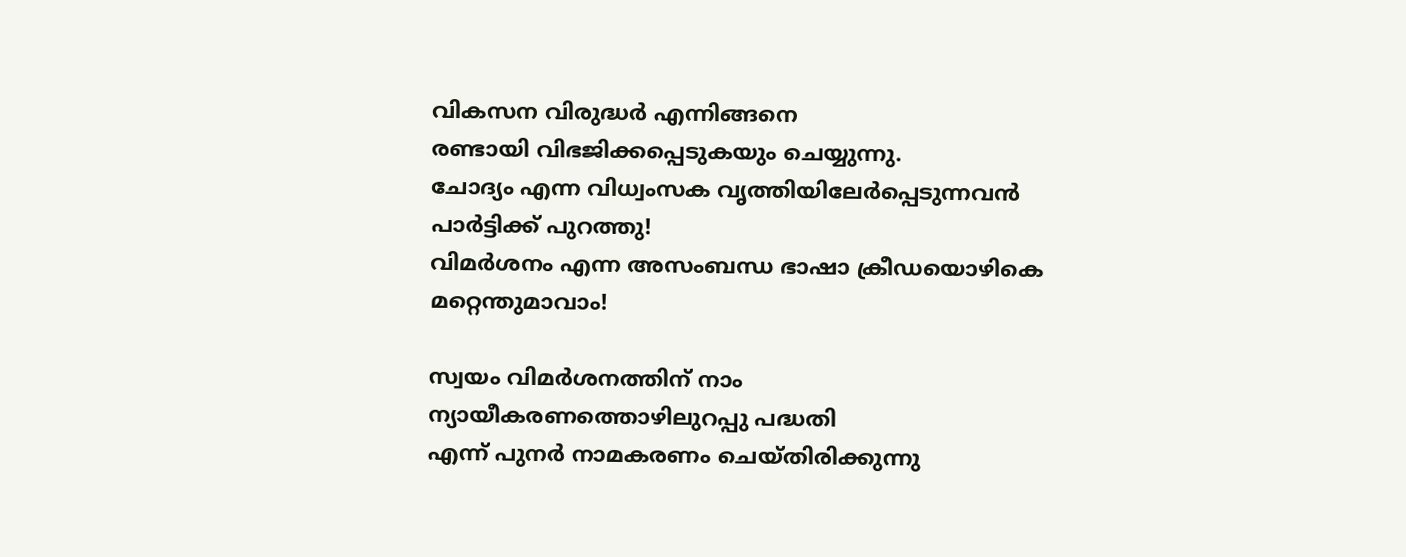വികസന വിരുദ്ധർ എന്നിങ്ങനെ
രണ്ടായി വിഭജിക്കപ്പെടുകയും ചെയ്യുന്നു.
ചോദ്യം എന്ന വിധ്വംസക വൃത്തിയിലേർപ്പെടുന്നവൻ
പാർട്ടിക്ക് പുറത്തു!
വിമർശനം എന്ന അസംബന്ധ ഭാഷാ ക്രീഡയൊഴികെ
മറ്റെന്തുമാവാം!

സ്വയം വിമർശനത്തിന് നാം
ന്യായീകരണത്തൊഴിലുറപ്പു പദ്ധതി
എന്ന് പുനർ നാമകരണം ചെയ്തിരിക്കുന്നു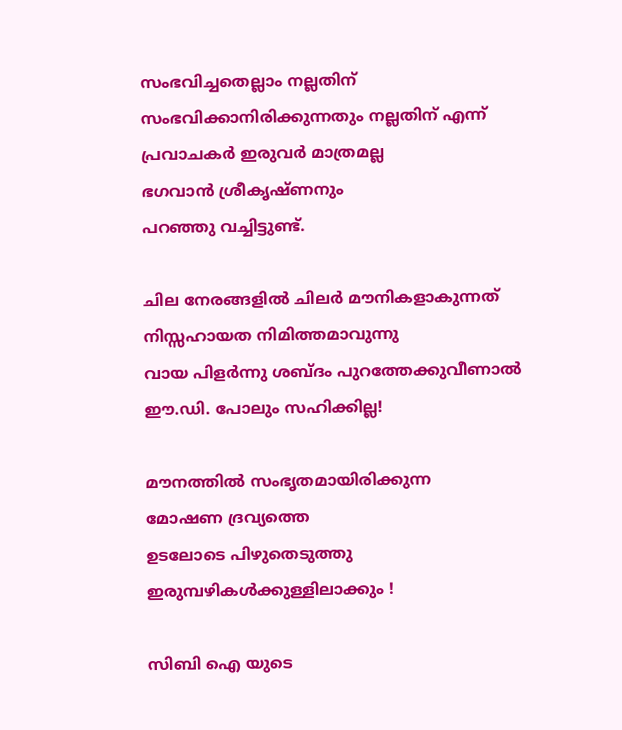സംഭവിച്ചതെല്ലാം നല്ലതിന്
സംഭവിക്കാനിരിക്കുന്നതും നല്ലതിന് എന്ന്
പ്രവാചകർ ഇരുവർ മാത്രമല്ല
ഭഗവാൻ ശ്രീകൃഷ്ണനും
പറഞ്ഞു വച്ചിട്ടുണ്ട്.

ചില നേരങ്ങളിൽ ചിലർ മൗനികളാകുന്നത്
നിസ്സഹായത നിമിത്തമാവുന്നു
വായ പിളർന്നു ശബ്ദം പുറത്തേക്കുവീണാൽ
ഈ.ഡി. പോലും സഹിക്കില്ല!

മൗനത്തിൽ സംഭൃതമായിരിക്കുന്ന
മോഷണ ദ്രവ്യത്തെ
ഉടലോടെ പിഴുതെടുത്തു
ഇരുമ്പഴികൾക്കുള്ളിലാക്കും !

സിബി ഐ യുടെ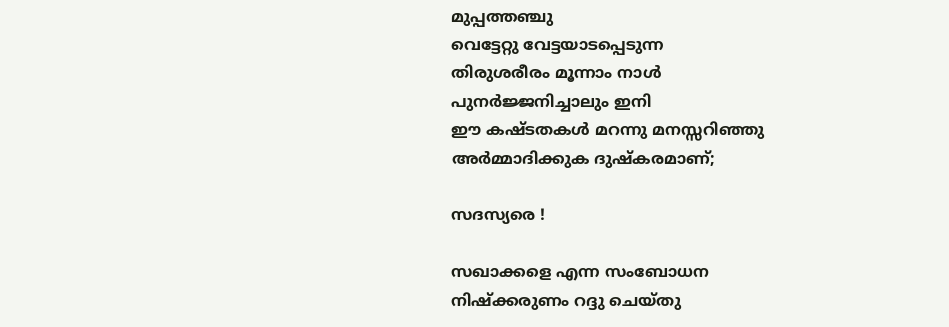മുപ്പത്തഞ്ചു
വെട്ടേറ്റു വേട്ടയാടപ്പെടുന്ന
തിരുശരീരം മൂന്നാം നാൾ
പുനർജ്ജനിച്ചാലും ഇനി
ഈ കഷ്ടതകൾ മറന്നു മനസ്സറിഞ്ഞു
അർമ്മാദിക്കുക ദുഷ്കരമാണ്;

സദസ്യരെ !

സഖാക്കളെ എന്ന സംബോധന
നിഷ്ക്കരുണം റദ്ദു ചെയ്തു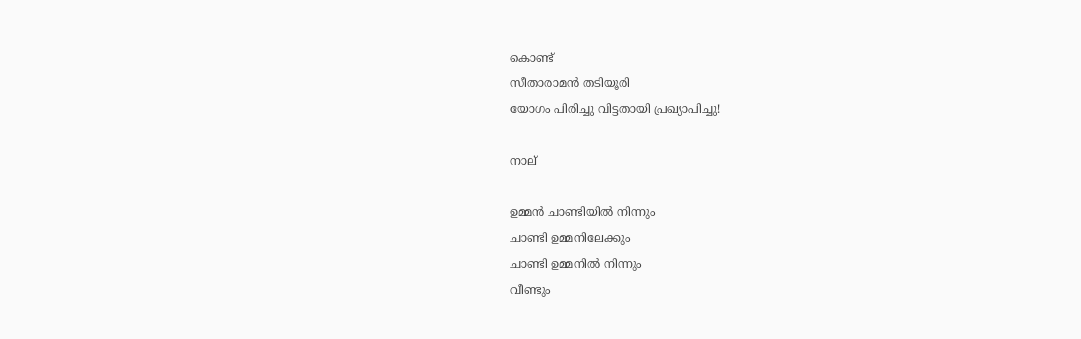കൊണ്ട്
സീതാരാമൻ തടിയൂരി
യോഗം പിരിച്ചു വിട്ടതായി പ്രഖ്യാപിച്ചു!

നാല്

ഉമ്മൻ ചാണ്ടിയിൽ നിന്നും
ചാണ്ടി ഉമ്മനിലേക്കും
ചാണ്ടി ഉമ്മനിൽ നിന്നും
വീണ്ടും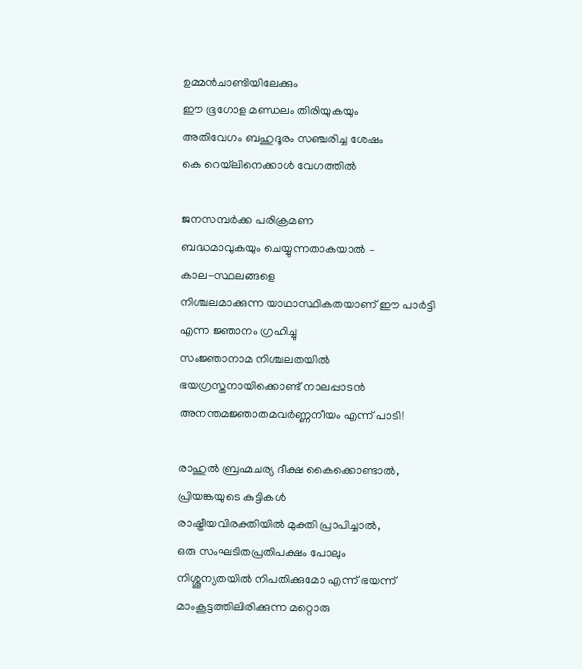ഉമ്മൻചാണ്ടിയിലേക്കും
ഈ ഭൂഗോള മണ്ഡലം തിരിയുകയും
അതിവേഗം ബഹുദൂരം സഞ്ചരിച്ച ശേഷം
കെ റെയ്‌ലിനെക്കാൾ വേഗത്തിൽ

ജനസമ്പർക്ക പരിക്രമണ
ബദ്ധമാവുകയും ചെയ്യുന്നതാകയാൽ –
കാല-സ്ഥലങ്ങളെ
നിശ്ചലമാക്കുന്ന യാഥാസ്ഥികതയാണ് ഈ പാർട്ടി
എന്ന ജ്ഞാനം ഗ്രഹിച്ചു
സംജ്ഞാനാമ നിശ്ചലതയിൽ
ഭയഗ്രസ്തനായിക്കൊണ്ട് നാലപ്പാടൻ
അനന്തമജ്ഞാതമവർണ്ണനീയം എന്ന് പാടി!

രാഹുൽ ബ്രഹ്മചര്യ ദീക്ഷ കൈക്കൊണ്ടാൽ,
പ്രിയങ്കയുടെ കുട്ടികൾ
രാഷ്ട്രീയവിരക്തിയിൽ മുക്തി പ്രാപിച്ചാൽ,
ഒരു സംഘടിതപ്രതിപക്ഷം പോലും
നിശ്ശൂന്യതയിൽ നിപതിക്കുമോ എന്ന് ഭയന്ന്
മാംകൂട്ടത്തിലിരിക്കുന്ന മറ്റൊരു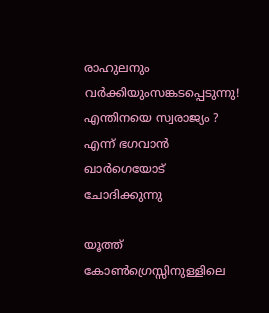രാഹുലനും വർക്കിയുംസങ്കടപ്പെടുന്നു!
എന്തിനയെ സ്വരാജ്യം ?
എന്ന് ഭഗവാൻ ഖാർഗെയോട് ചോദിക്കുന്നു

യൂത്ത് കോൺഗ്രെസ്സിനുള്ളിലെ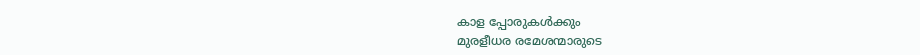കാള പ്പോരുകൾക്കും
മുരളീധര രമേശന്മാരുടെ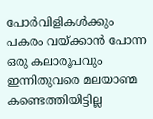പോർവിളികൾക്കും
പകരം വയ്ക്കാൻ പോന്ന ഒരു കലാരൂപവും
ഇന്നിതുവരെ മലയാണ്മ കണ്ടെത്തിയിട്ടില്ല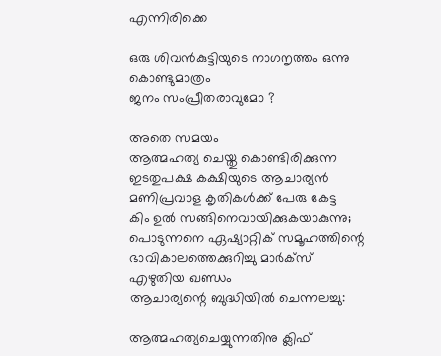എന്നിരിക്കെ

ഒരു ശിവൻകുട്ടിയുടെ നാഗനൃത്തം ഒന്നു കൊണ്ടുമാത്രം
ജനം സംപ്രീതരാവുമോ ?

അതെ സമയം
ആത്മഹത്യ ചെയ്തു കൊണ്ടിരിക്കുന്ന
ഇടതുപക്ഷ കക്ഷിയുടെ ആചാര്യൻ
മണിപ്രവാള കൃതികൾക്ക് പേരു കേട്ട
കിം ഉൽ സങ്ങിനെവായിക്കുകയാകുന്നു;
പൊടുന്നനെ ഏഷ്യാറ്റിക് സമൂഹത്തിന്റെ
ഭാവികാലത്തെക്കുറിച്ചു മാർക്സ് എഴുതിയ ഖണ്ഡം
ആചാര്യന്റെ ബുദ്ധിയിൽ ചെന്നലച്ചു:

ആത്മഹത്യചെയ്യുന്നതിനു ക്ലിഫ്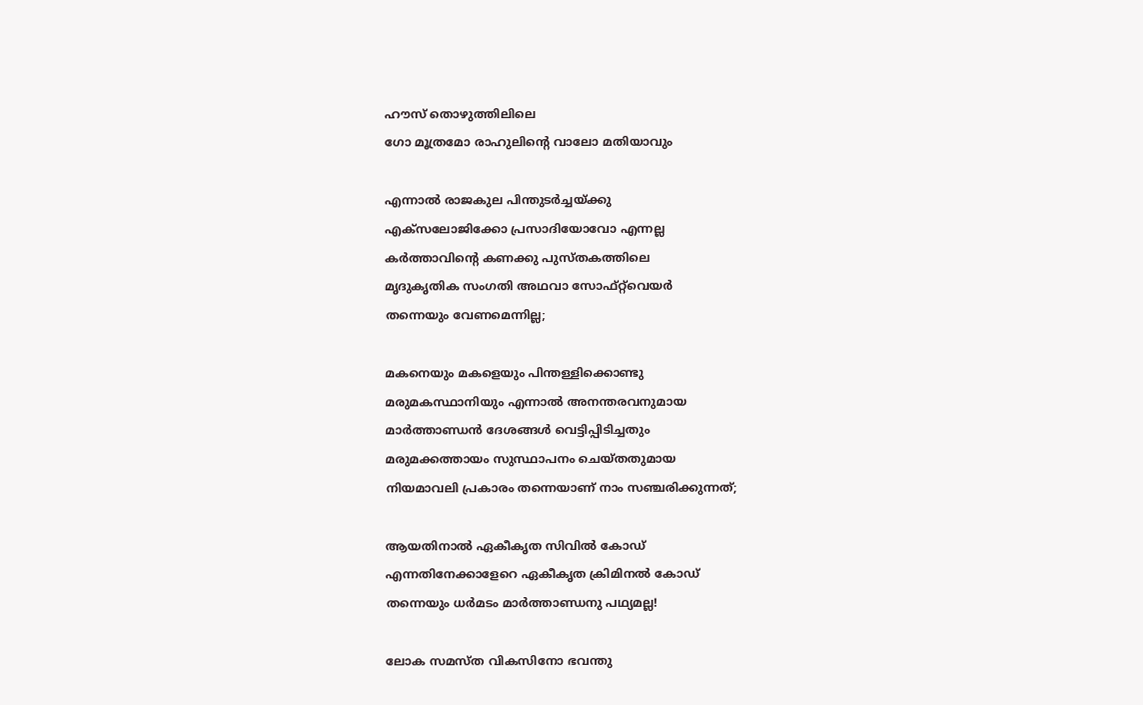ഹൗസ് തൊഴുത്തിലിലെ
ഗോ മൂത്രമോ രാഹുലിന്റെ വാലോ മതിയാവും

എന്നാൽ രാജകുല പിന്തുടർച്ചയ്ക്കു
എക്സലോജിക്കോ പ്രസാദിയോവോ എന്നല്ല
കർത്താവിന്റെ കണക്കു പുസ്തകത്തിലെ
മൃദുകൃതിക സംഗതി അഥവാ സോഫ്റ്റ്‌വെയർ
തന്നെയും വേണമെന്നില്ല;

മകനെയും മകളെയും പിന്തള്ളിക്കൊണ്ടു
മരുമകസ്ഥാനിയും എന്നാൽ അനന്തരവനുമായ
മാർത്താണ്ഡൻ ദേശങ്ങൾ വെട്ടിപ്പിടിച്ചതും
മരുമക്കത്തായം സുസ്ഥാപനം ചെയ്തതുമായ
നിയമാവലി പ്രകാരം തന്നെയാണ് നാം സഞ്ചരിക്കുന്നത്;

ആയതിനാൽ ഏകീകൃത സിവിൽ കോഡ്
എന്നതിനേക്കാളേറെ ഏകീകൃത ക്രിമിനൽ കോഡ്
തന്നെയും ധർമടം മാർത്താണ്ഡനു പഥ്യമല്ല!

ലോക സമസ്ത വികസിനോ ഭവന്തു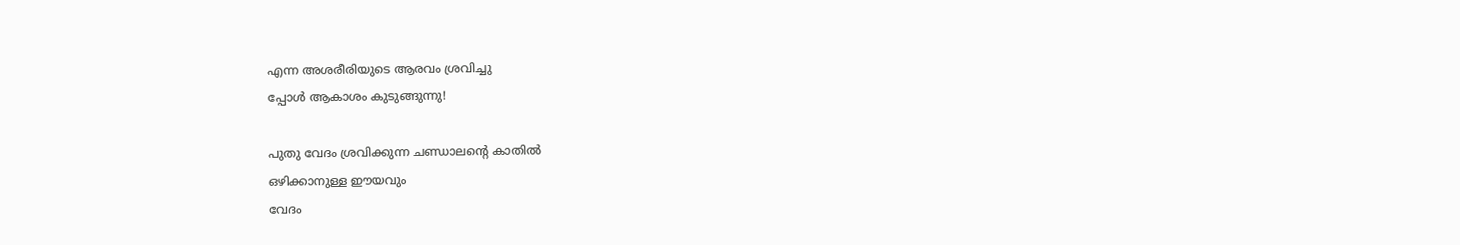എന്ന അശരീരിയുടെ ആരവം ശ്രവിച്ചു
പ്പോൾ ആകാശം കുടുങ്ങുന്നു!

പുതു വേദം ശ്രവിക്കുന്ന ചണ്ഡാലന്റെ കാതിൽ
ഒഴിക്കാനുള്ള ഈയവും
വേദം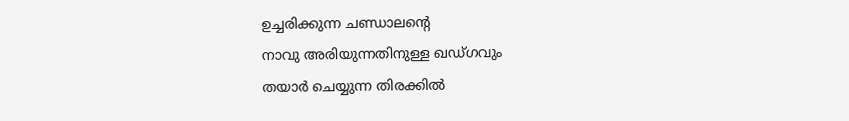ഉച്ചരിക്കുന്ന ചണ്ഡാലന്റെ
നാവു അരിയുന്നതിനുള്ള ഖഡ്ഗവും
തയാർ ചെയ്യുന്ന തിരക്കിൽ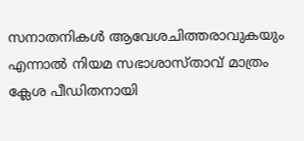സനാതനികൾ ആവേശചിത്തരാവുകയും
എന്നാൽ നിയമ സഭാശാസ്താവ് മാത്രം
ക്ലേശ പീഡിതനായി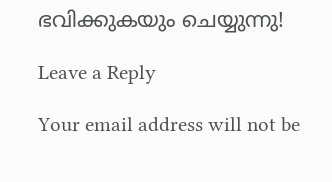ഭവിക്കുകയും ചെയ്യുന്നു!

Leave a Reply

Your email address will not be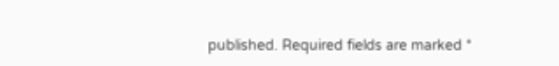published. Required fields are marked *